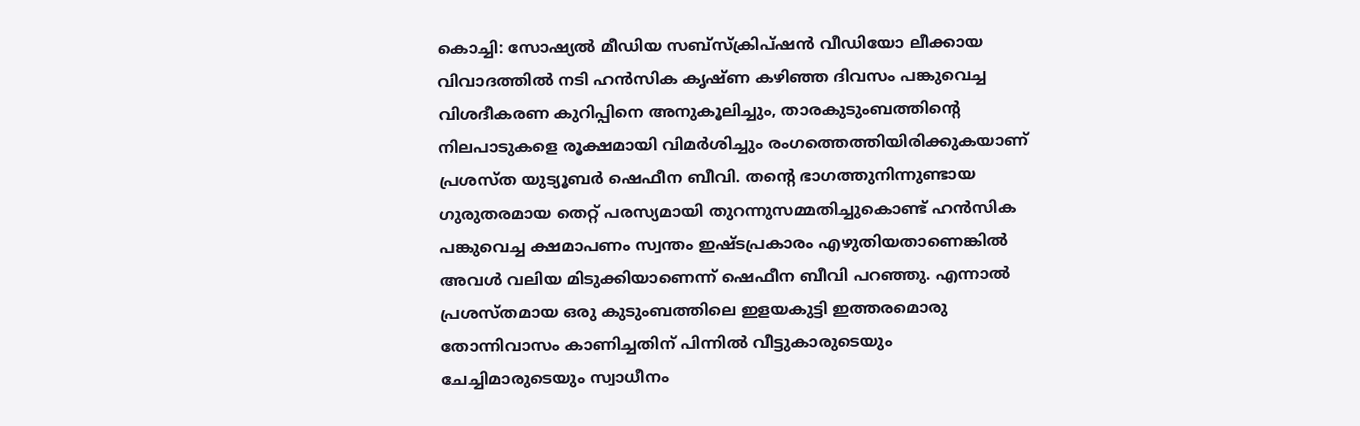കൊച്ചി: സോഷ്യൽ മീഡിയ സബ്സ്ക്രിപ്ഷൻ വീഡിയോ ലീക്കായ വിവാദത്തിൽ നടി ഹൻസിക കൃഷ്ണ കഴിഞ്ഞ ദിവസം പങ്കുവെച്ച വിശദീകരണ കുറിപ്പിനെ അനുകൂലിച്ചും, താരകുടുംബത്തിന്റെ നിലപാടുകളെ രൂക്ഷമായി വിമർശിച്ചും രംഗത്തെത്തിയിരിക്കുകയാണ് പ്രശസ്ത യുട്യൂബർ ഷെഫീന ബീവി. തന്റെ ഭാഗത്തുനിന്നുണ്ടായ ഗുരുതരമായ തെറ്റ് പരസ്യമായി തുറന്നുസമ്മതിച്ചുകൊണ്ട് ഹൻസിക പങ്കുവെച്ച ക്ഷമാപണം സ്വന്തം ഇഷ്ടപ്രകാരം എഴുതിയതാണെങ്കിൽ അവൾ വലിയ മിടുക്കിയാണെന്ന് ഷെഫീന ബീവി പറഞ്ഞു. എന്നാൽ പ്രശസ്തമായ ഒരു കുടുംബത്തിലെ ഇളയകുട്ടി ഇത്തരമൊരു തോന്നിവാസം കാണിച്ചതിന് പിന്നിൽ വീട്ടുകാരുടെയും ചേച്ചിമാരുടെയും സ്വാധീനം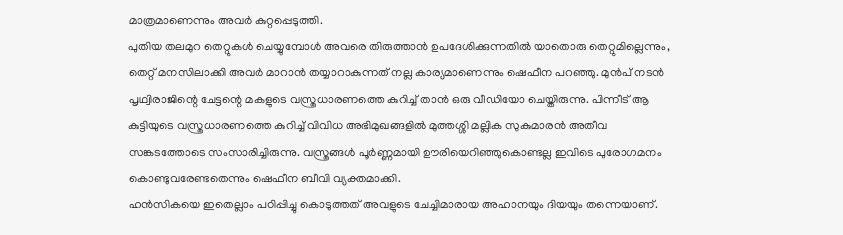മാത്രമാണെന്നും അവർ കുറ്റപ്പെടുത്തി.
പുതിയ തലമുറ തെറ്റുകൾ ചെയ്യുമ്പോൾ അവരെ തിരുത്താൻ ഉപദേശിക്കുന്നതിൽ യാതൊരു തെറ്റുമില്ലെന്നും, തെറ്റ് മനസിലാക്കി അവർ മാറാൻ തയ്യാറാകുന്നത് നല്ല കാര്യമാണെന്നും ഷെഫീന പറഞ്ഞു. മുൻപ് നടൻ പൃഥ്വിരാജിന്റെ ചേട്ടന്റെ മകളുടെ വസ്ത്രധാരണത്തെ കുറിച്ച് താൻ ഒരു വീഡിയോ ചെയ്തിരുന്നു. പിന്നീട് ആ കുട്ടിയുടെ വസ്ത്രധാരണത്തെ കുറിച്ച് വിവിധ അഭിമുഖങ്ങളിൽ മുത്തശ്ശി മല്ലിക സുകുമാരൻ അതീവ സങ്കടത്തോടെ സംസാരിച്ചിരുന്നു. വസ്ത്രങ്ങൾ പൂർണ്ണമായി ഊരിയെറിഞ്ഞുകൊണ്ടല്ല ഇവിടെ പുരോഗമനം കൊണ്ടുവരേണ്ടതെന്നും ഷെഫീന ബീവി വ്യക്തമാക്കി.
ഹൻസികയെ ഇതെല്ലാം പഠിപ്പിച്ചു കൊടുത്തത് അവളുടെ ചേച്ചിമാരായ അഹാനയും ദിയയും തന്നെയാണ്.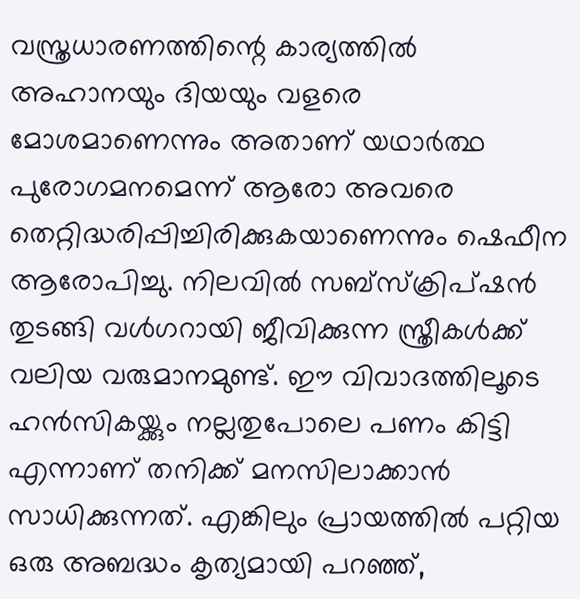വസ്ത്രധാരണത്തിന്റെ കാര്യത്തിൽ അഹാനയും ദിയയും വളരെ മോശമാണെന്നും അതാണ് യഥാർത്ഥ പുരോഗമനമെന്ന് ആരോ അവരെ തെറ്റിദ്ധരിപ്പിച്ചിരിക്കുകയാണെന്നും ഷെഫീന ആരോപിച്ചു. നിലവിൽ സബ്സ്ക്രിപ്ഷൻ തുടങ്ങി വൾഗറായി ജീവിക്കുന്ന സ്ത്രീകൾക്ക് വലിയ വരുമാനമുണ്ട്. ഈ വിവാദത്തിലൂടെ ഹൻസികയ്ക്കും നല്ലതുപോലെ പണം കിട്ടി എന്നാണ് തനിക്ക് മനസിലാക്കാൻ സാധിക്കുന്നത്. എങ്കിലും പ്രായത്തിൽ പറ്റിയ ഒരു അബദ്ധം കൃത്യമായി പറഞ്ഞ്,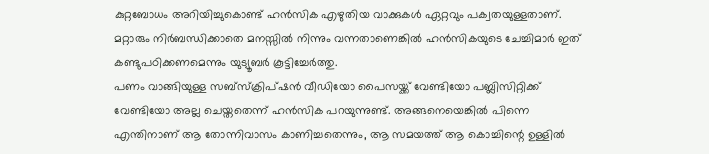കുറ്റബോധം അറിയിച്ചുകൊണ്ട് ഹൻസിക എഴുതിയ വാക്കുകൾ ഏറ്റവും പക്വതയുള്ളതാണ്. മറ്റാരും നിർബന്ധിക്കാതെ മനസ്സിൽ നിന്നും വന്നതാണെങ്കിൽ ഹൻസികയുടെ ചേച്ചിമാർ ഇത് കണ്ടുപഠിക്കണമെന്നും യുട്യൂബർ കൂട്ടിച്ചേർത്തു.
പണം വാങ്ങിയുള്ള സബ്സ്ക്രിപ്ഷൻ വീഡിയോ പൈസയ്ക്ക് വേണ്ടിയോ പബ്ലിസിറ്റിക്ക് വേണ്ടിയോ അല്ല ചെയ്തതെന്ന് ഹൻസിക പറയുന്നുണ്ട്. അങ്ങനെയെങ്കിൽ പിന്നെ എന്തിനാണ് ആ തോന്നിവാസം കാണിച്ചതെന്നും, ആ സമയത്ത് ആ കൊച്ചിന്റെ ഉള്ളിൽ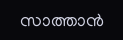സാത്താൻ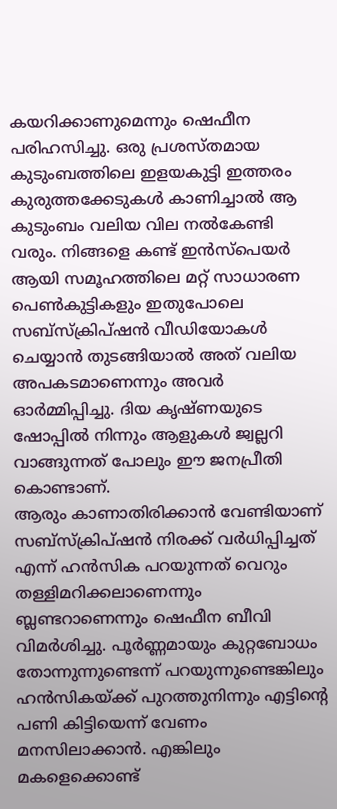കയറിക്കാണുമെന്നും ഷെഫീന പരിഹസിച്ചു. ഒരു പ്രശസ്തമായ കുടുംബത്തിലെ ഇളയകുട്ടി ഇത്തരം കുരുത്തക്കേടുകൾ കാണിച്ചാൽ ആ കുടുംബം വലിയ വില നൽകേണ്ടി വരും. നിങ്ങളെ കണ്ട് ഇൻസ്പെയർ ആയി സമൂഹത്തിലെ മറ്റ് സാധാരണ പെൺകുട്ടികളും ഇതുപോലെ സബ്സ്ക്രിപ്ഷൻ വീഡിയോകൾ ചെയ്യാൻ തുടങ്ങിയാൽ അത് വലിയ അപകടമാണെന്നും അവർ ഓർമ്മിപ്പിച്ചു. ദിയ കൃഷ്ണയുടെ ഷോപ്പിൽ നിന്നും ആളുകൾ ജ്വല്ലറി വാങ്ങുന്നത് പോലും ഈ ജനപ്രീതി കൊണ്ടാണ്.
ആരും കാണാതിരിക്കാൻ വേണ്ടിയാണ് സബ്സ്ക്രിപ്ഷൻ നിരക്ക് വർധിപ്പിച്ചത് എന്ന് ഹൻസിക പറയുന്നത് വെറും തള്ളിമറിക്കലാണെന്നും ബ്ലണ്ടറാണെന്നും ഷെഫീന ബീവി വിമർശിച്ചു. പൂർണ്ണമായും കുറ്റബോധം തോന്നുന്നുണ്ടെന്ന് പറയുന്നുണ്ടെങ്കിലും ഹൻസികയ്ക്ക് പുറത്തുനിന്നും എട്ടിന്റെ പണി കിട്ടിയെന്ന് വേണം മനസിലാക്കാൻ. എങ്കിലും മകളെക്കൊണ്ട്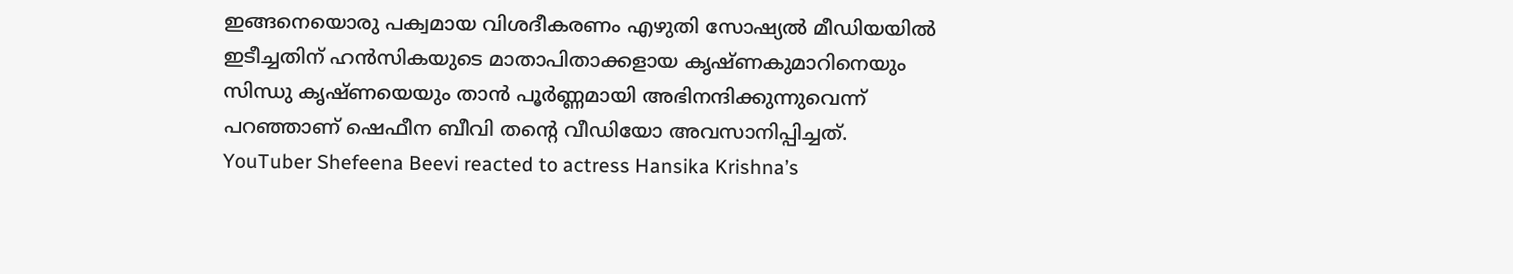ഇങ്ങനെയൊരു പക്വമായ വിശദീകരണം എഴുതി സോഷ്യൽ മീഡിയയിൽ ഇടീച്ചതിന് ഹൻസികയുടെ മാതാപിതാക്കളായ കൃഷ്ണകുമാറിനെയും സിന്ധു കൃഷ്ണയെയും താൻ പൂർണ്ണമായി അഭിനന്ദിക്കുന്നുവെന്ന് പറഞ്ഞാണ് ഷെഫീന ബീവി തന്റെ വീഡിയോ അവസാനിപ്പിച്ചത്.
YouTuber Shefeena Beevi reacted to actress Hansika Krishna’s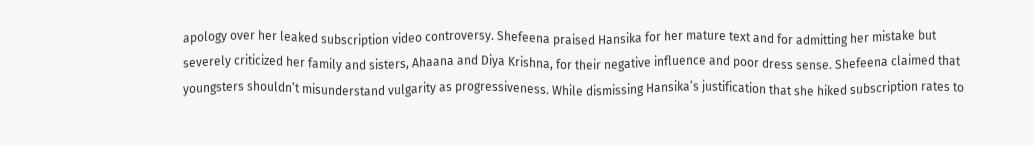apology over her leaked subscription video controversy. Shefeena praised Hansika for her mature text and for admitting her mistake but severely criticized her family and sisters, Ahaana and Diya Krishna, for their negative influence and poor dress sense. Shefeena claimed that youngsters shouldn’t misunderstand vulgarity as progressiveness. While dismissing Hansika’s justification that she hiked subscription rates to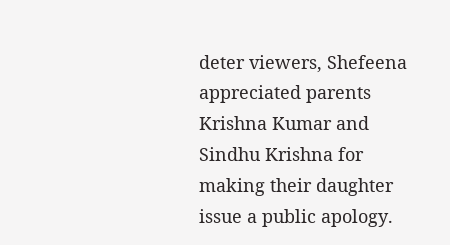deter viewers, Shefeena appreciated parents Krishna Kumar and Sindhu Krishna for making their daughter issue a public apology.